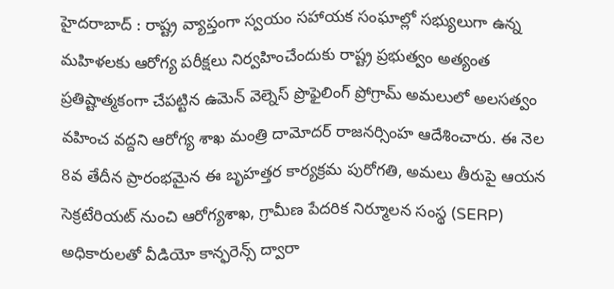హైదరాబాద్ : రాష్ట్ర వ్యాప్తంగా స్వయం సహాయక సంఘాల్లో సభ్యులుగా ఉన్న మహిళలకు ఆరోగ్య పరీక్షలు నిర్వహించేందుకు రాష్ట్ర ప్రభుత్వం అత్యంత ప్రతిష్టాత్మకంగా చేపట్టిన ఉమెన్ వెల్నెస్ ప్రొఫైలింగ్ ప్రోగ్రామ్ అమలులో అలసత్వం వహించ వద్దని ఆరోగ్య శాఖ మంత్రి దామోదర్ రాజనర్సింహ ఆదేశించారు. ఈ నెల 8వ తేదీన ప్రారంభమైన ఈ బృహత్తర కార్యక్రమ పురోగతి, అమలు తీరుపై ఆయన సెక్రటేరియట్ నుంచి ఆరోగ్యశాఖ, గ్రామీణ పేదరిక నిర్మూలన సంస్థ (SERP) అధికారులతో వీడియో కాన్ఫరెన్స్ ద్వారా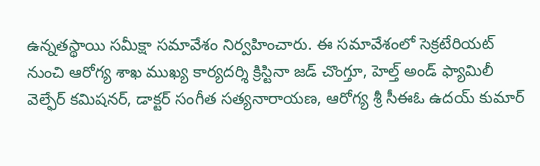ఉన్నతస్థాయి సమీక్షా సమావేశం నిర్వహించారు. ఈ సమావేశంలో సెక్రటేరియట్ నుంచి ఆరోగ్య శాఖ ముఖ్య కార్యదర్శి క్రిస్టినా జడ్ చొంగ్తూ, హెల్త్ అండ్ ఫ్యామిలీ వెల్ఫేర్ కమిషనర్, డాక్టర్ సంగీత సత్యనారాయణ, ఆరోగ్య శ్రీ సీఈఓ ఉదయ్ కుమార్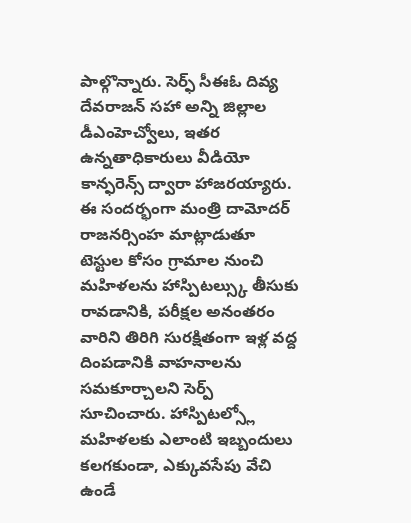పాల్గొన్నారు. సెర్ఫ్ సీఈఓ దివ్య దేవరాజన్ సహా అన్ని జిల్లాల డీఎంహెచ్వోలు, ఇతర ఉన్నతాధికారులు వీడియో కాన్ఫరెన్స్ ద్వారా హాజరయ్యారు.
ఈ సందర్భంగా మంత్రి దామోదర్ రాజనర్సింహ మాట్లాడుతూ టెస్టుల కోసం గ్రామాల నుంచి మహిళలను హాస్పిటల్స్కు తీసుకు రావడానికి, పరీక్షల అనంతరం వారిని తిరిగి సురక్షితంగా ఇళ్ల వద్ద దింపడానికి వాహనాలను సమకూర్చాలని సెర్ప్ సూచించారు. హాస్పిటల్స్లో మహిళలకు ఎలాంటి ఇబ్బందులు కలగకుండా, ఎక్కువసేపు వేచి ఉండే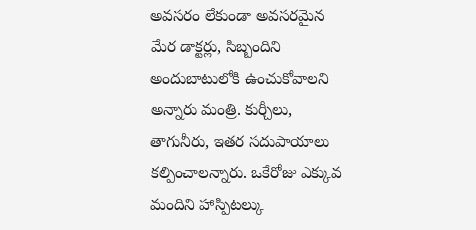అవసరం లేకుండా అవసరమైన మేర డాక్టర్లు, సిబ్బందిని అందుబాటులోకి ఉంచుకోవాలని అన్నారు మంత్రి. కుర్చీలు, తాగునీరు, ఇతర సదుపాయాలు కల్పించాలన్నారు. ఒకేరోజు ఎక్కువ మందిని హాస్పిటల్కు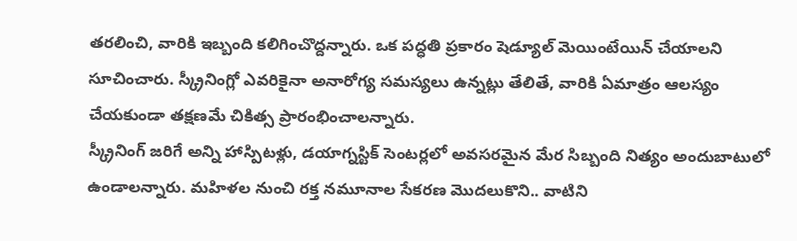తరలించి, వారికి ఇబ్బంది కలిగించొద్దన్నారు. ఒక పద్ధతి ప్రకారం షెడ్యూల్ మెయింటేయిన్ చేయాలని సూచించారు. స్క్రీనింగ్లో ఎవరికైనా అనారోగ్య సమస్యలు ఉన్నట్లు తేలితే, వారికి ఏమాత్రం ఆలస్యం చేయకుండా తక్షణమే చికిత్స ప్రారంభించాలన్నారు.
స్క్రీనింగ్ జరిగే అన్ని హాస్పిటళ్లు, డయాగ్నస్టిక్ సెంటర్లలో అవసరమైన మేర సిబ్బంది నిత్యం అందుబాటులో ఉండాలన్నారు. మహిళల నుంచి రక్త నమూనాల సేకరణ మొదలుకొని.. వాటిని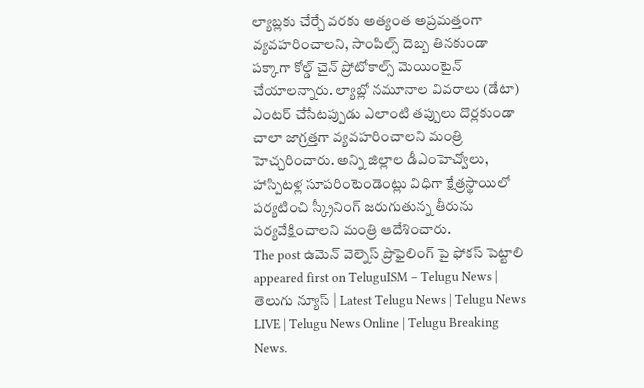ల్యాబ్లకు చేర్చే వరకు అత్యంత అప్రమత్తంగా వ్యవహరించాలని, సాంపిల్స్ దెబ్బ తినకుండా పక్కాగా కోల్డ్ చైన్ ప్రోటోకాల్స్ మెయింటైన్ చేయాలన్నారు. ల్యాబ్లో నమూనాల వివరాలు (డేటా) ఎంటర్ చేసేటప్పుడు ఎలాంటి తప్పులు దొర్లకుండా చాలా జాగ్రత్తగా వ్యవహరించాలని మంత్రి హెచ్చరించారు. అన్ని జిల్లాల డీఎంహెచ్వోలు, హాస్పిటళ్ల సూపరింటెండెంట్లు విధిగా క్షేత్రస్థాయిలో పర్యటించి స్క్రీనింగ్ జరుగుతున్న తీరును పర్యవేక్షించాలని మంత్రి ఆదేశించారు.
The post ఉమెన్ వెల్నెస్ ప్రొఫైలింగ్ పై ఫోకస్ పెట్టాలి appeared first on TeluguISM – Telugu News | తెలుగు న్యూస్ | Latest Telugu News | Telugu News LIVE | Telugu News Online | Telugu Breaking News.